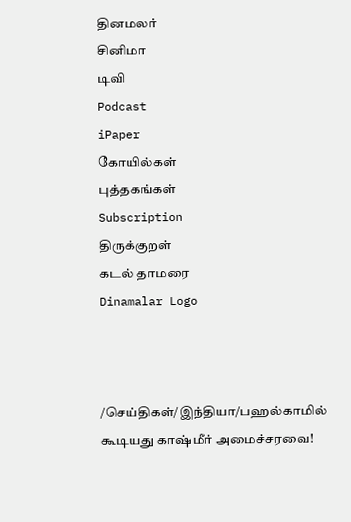தினமலர்
சினிமா
டிவி
Podcast
iPaper
கோயில்கள்
புத்தகங்கள்
Subscription
திருக்குறள்
கடல் தாமரை
Dinamalar Logo



/செய்திகள்/இந்தியா/பஹல்காமில் கூடியது காஷ்மீர் அமைச்சரவை!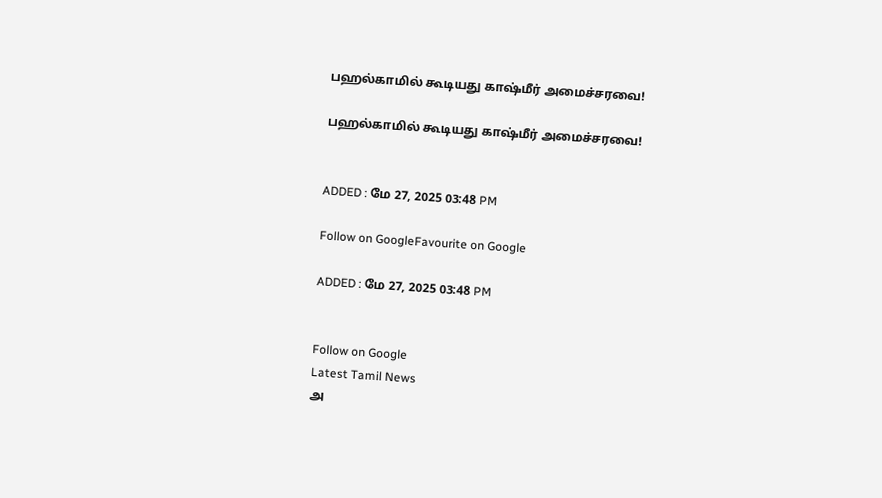பஹல்காமில் கூடியது காஷ்மீர் அமைச்சரவை!

பஹல்காமில் கூடியது காஷ்மீர் அமைச்சரவை!


ADDED : மே 27, 2025 03:48 PM

Follow on GoogleFavourite on Google

ADDED : மே 27, 2025 03:48 PM


Follow on Google
Latest Tamil News
அ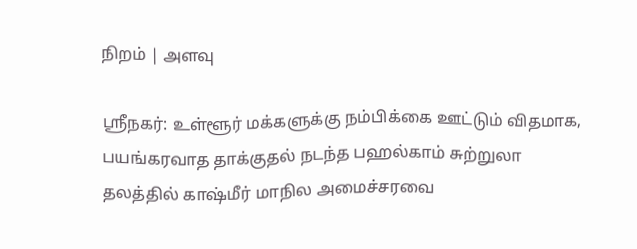நிறம் | அளவு

ஸ்ரீநகர்: உள்ளூர் மக்களுக்கு நம்பிக்கை ஊட்டும் விதமாக, பயங்கரவாத தாக்குதல் நடந்த பஹல்காம் சுற்றுலா தலத்தில் காஷ்மீர் மாநில அமைச்சரவை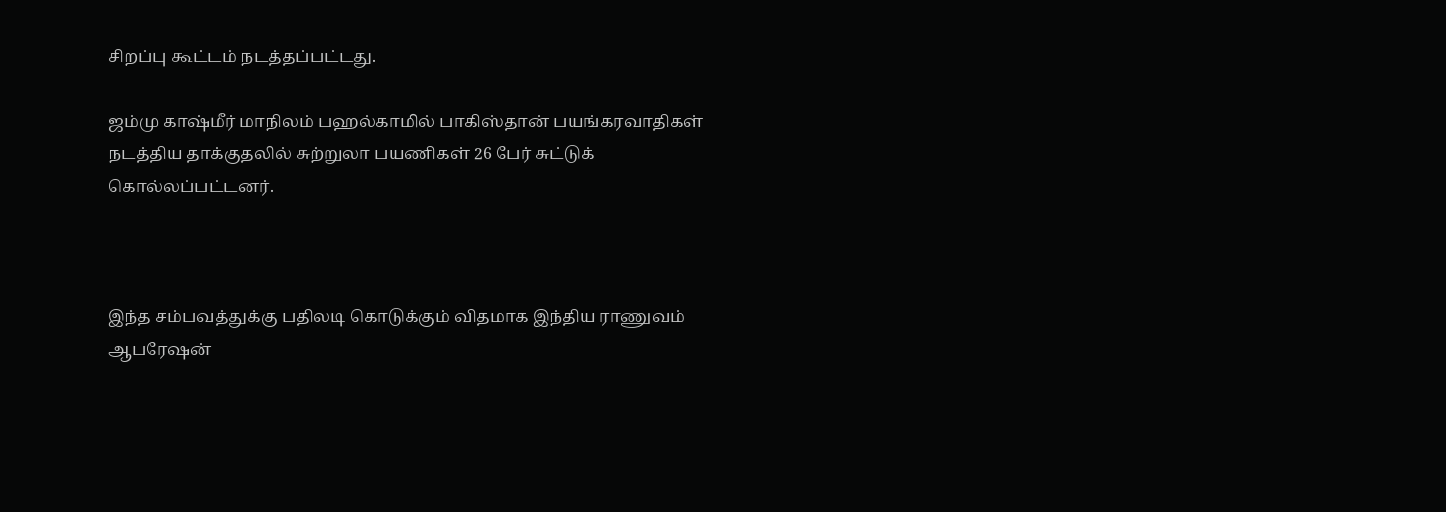சிறப்பு கூட்டம் நடத்தப்பட்டது.

ஜம்மு காஷ்மீர் மாநிலம் பஹல்காமில் பாகிஸ்தான் பயங்கரவாதிகள் நடத்திய தாக்குதலில் சுற்றுலா பயணிகள் 26 பேர் சுட்டுக் கொல்லப்பட்டனர்.



இந்த சம்பவத்துக்கு பதிலடி கொடுக்கும் விதமாக இந்திய ராணுவம் ஆபரேஷன்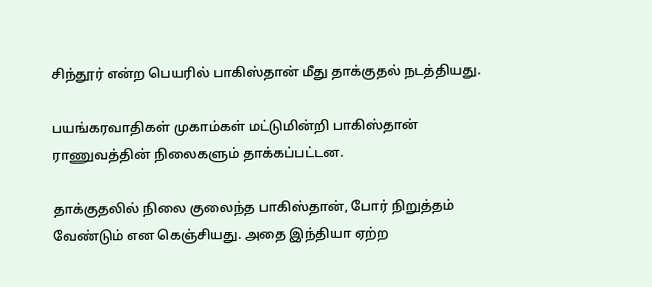சிந்தூர் என்ற பெயரில் பாகிஸ்தான் மீது தாக்குதல் நடத்தியது.

பயங்கரவாதிகள் முகாம்கள் மட்டுமின்றி பாகிஸ்தான் ராணுவத்தின் நிலைகளும் தாக்கப்பட்டன.

தாக்குதலில் நிலை குலைந்த பாகிஸ்தான், போர் நிறுத்தம் வேண்டும் என கெஞ்சியது. அதை இந்தியா ஏற்ற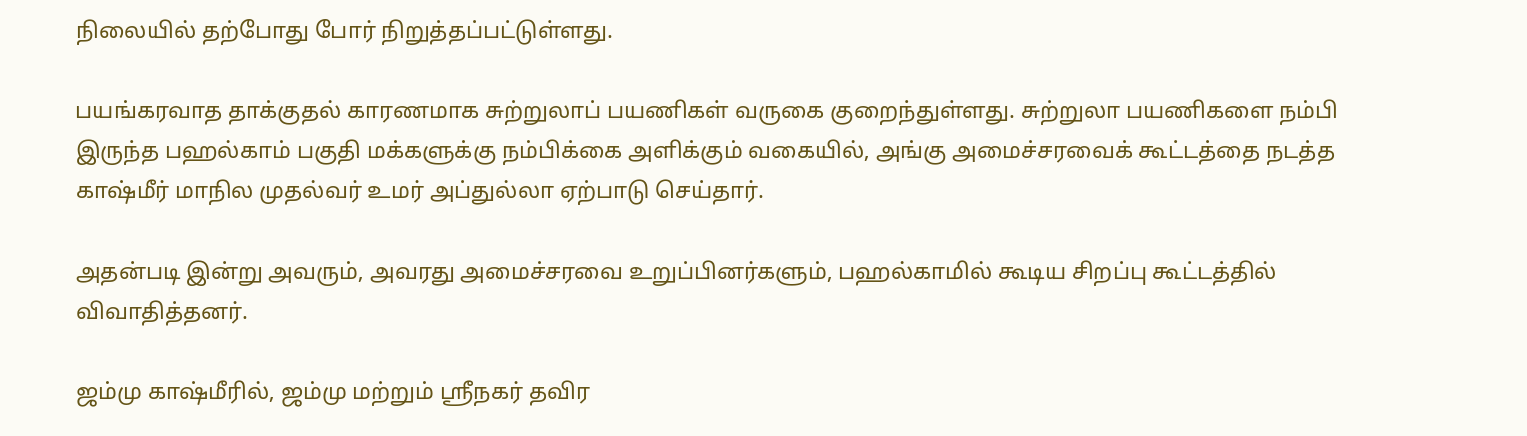நிலையில் தற்போது போர் நிறுத்தப்பட்டுள்ளது.

பயங்கரவாத தாக்குதல் காரணமாக சுற்றுலாப் பயணிகள் வருகை குறைந்துள்ளது. சுற்றுலா பயணிகளை நம்பி இருந்த பஹல்காம் பகுதி மக்களுக்கு நம்பிக்கை அளிக்கும் வகையில், அங்கு அமைச்சரவைக் கூட்டத்தை நடத்த காஷ்மீர் மாநில முதல்வர் உமர் அப்துல்லா ஏற்பாடு செய்தார்.

அதன்படி இன்று அவரும், அவரது அமைச்சரவை உறுப்பினர்களும், பஹல்காமில் கூடிய சிறப்பு கூட்டத்தில் விவாதித்தனர்.

ஜம்மு காஷ்மீரில், ஜம்மு மற்றும் ஸ்ரீநகர் தவிர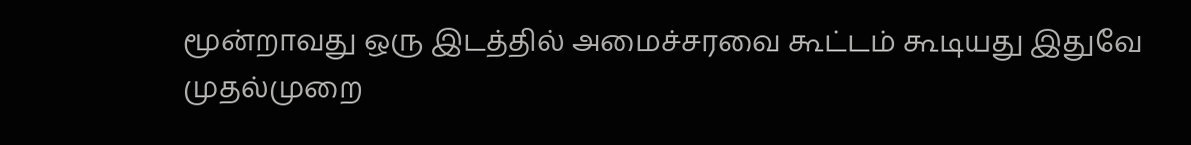மூன்றாவது ஒரு இடத்தில் அமைச்சரவை கூட்டம் கூடியது இதுவே முதல்முறை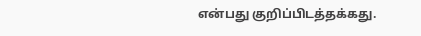என்பது குறிப்பிடத்தக்கது.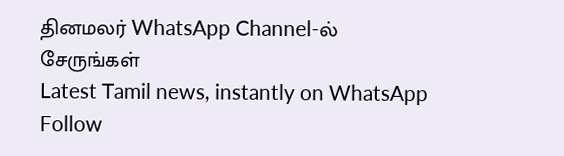தினமலர் WhatsApp Channel-ல் சேருங்கள்
Latest Tamil news, instantly on WhatsApp
Follow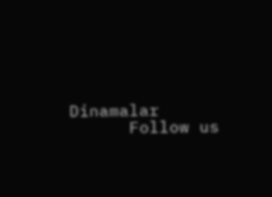Dinamalar
      Follow us